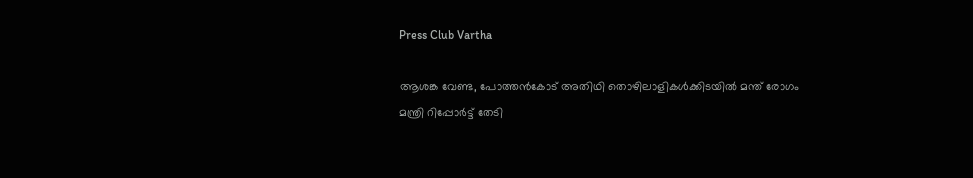Press Club Vartha

ആശങ്ക വേണ്ട, പോത്തൻകോട് അതിഥി തൊഴിലാളികൾക്കിടയിൽ മന്ത് രോഗം മന്ത്രി റിപ്പോർട്ട് തേടി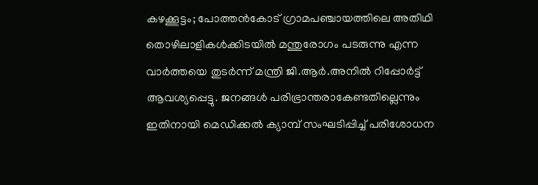കഴക്കൂട്ടം; പോത്തന്‍കോട് ഗ്രാമപഞ്ചായത്തിലെ അതിഥി തൊഴിലാളികള്‍ക്കിടയില്‍ മന്തുരോഗം പടരുന്നു എന്ന വാർത്തയെ തുടർന്ന് മന്ത്രി ജി.ആർ.അനിൽ റിപ്പോർട്ട് ആവശ്യപ്പെട്ടു. ജനങ്ങള്‍ പരിഭ്രാന്തരാകേണ്ടതില്ലെന്നും ഇതിനായി മെഡിക്കൽ ക്യാമ്പ് സംഘടിപ്പിച്ച് പരിശോധന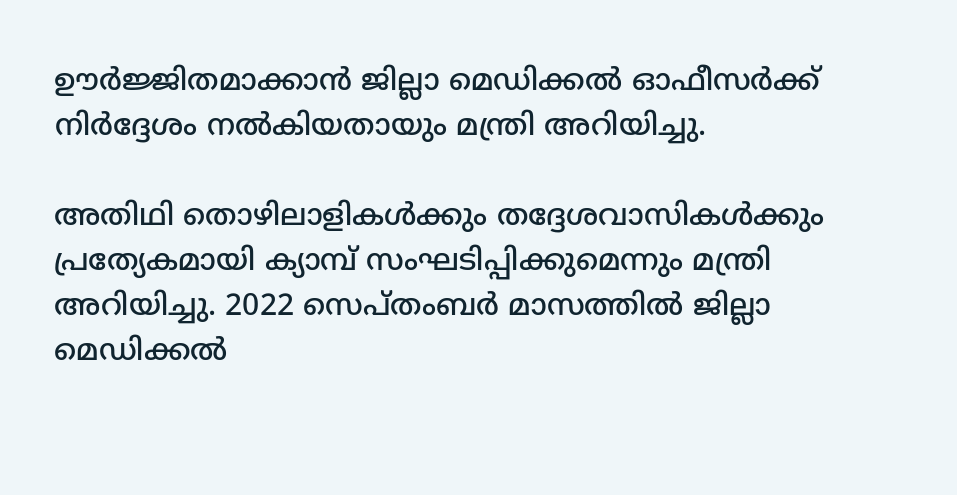ഊർജ്ജിതമാക്കാൻ ജില്ലാ മെഡിക്കൽ ഓഫീസർക്ക് നിര്‍ദ്ദേശം നൽകിയതായും മന്ത്രി അറിയിച്ചു.

അതിഥി തൊഴിലാളികള്‍ക്കും തദ്ദേശവാസികൾക്കും പ്രത്യേകമായി ക്യാമ്പ് സംഘടിപ്പിക്കുമെന്നും മന്ത്രി അറിയിച്ചു. 2022 സെപ്തംബർ മാസത്തില്‍ ജില്ലാ മെഡിക്കല്‍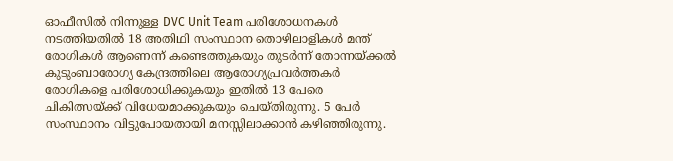ഓഫീസില്‍ നിന്നുള്ള DVC Unit Team പരിശോധനകള്‍ നടത്തിയതില്‍ 18 അതിഥി സംസ്ഥാന തൊഴിലാളികള്‍ മന്ത് രോഗികള്‍ ആണെന്ന് കണ്ടെത്തുകയും തുടർന്ന് തോന്നയ്ക്കല്‍ കുടുംബാരോഗ്യ കേന്ദ്രത്തിലെ ആരോഗ്യപ്രവ‍ർത്തകർ രോഗികളെ പരിശോധിക്കുകയും ഇതില്‍ 13 പേരെ ചികിത്സയ്ക്ക് വിധേയമാക്കുകയും ചെയ്തിരുന്നു. 5 പേർ സംസ്ഥാനം വിട്ടുപോയതായി മനസ്സിലാക്കാന്‍ കഴിഞ്ഞിരുന്നു.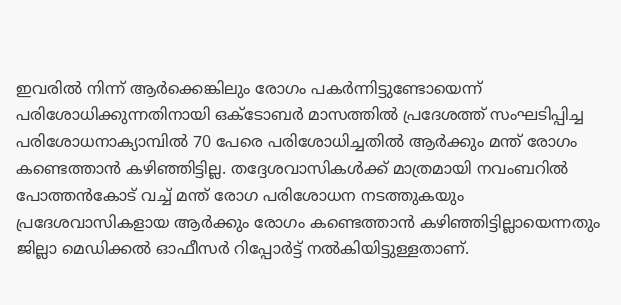ഇവരിൽ നിന്ന് ആർക്കെങ്കിലും രോഗം പകർന്നിട്ടുണ്ടോയെന്ന് പരിശോധിക്കുന്നതിനായി ഒക്ടോബർ മാസത്തിൽ പ്രദേശത്ത് സംഘടിപ്പിച്ച പരിശോധനാക്യാമ്പിൽ 70 പേരെ പരിശോധിച്ചതില്‍ ആർക്കും മന്ത് രോഗം കണ്ടെത്താന്‍ കഴിഞ്ഞിട്ടില്ല. തദ്ദേശവാസികള്‍ക്ക് മാത്രമായി നവംബറിൽ പോത്തന്‍കോട് വച്ച് മന്ത് രോഗ പരിശോധന നടത്തുകയും പ്രദേശവാസികളായ ആർക്കും രോഗം കണ്ടെത്താന്‍ കഴിഞ്ഞിട്ടില്ലായെന്നതും ജില്ലാ മെഡിക്കൽ ഓഫീസർ റിപ്പോർട്ട് നല്‍കിയിട്ടുള്ളതാണ്.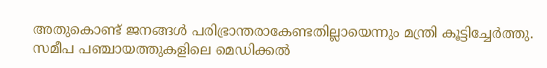അതുകൊണ്ട് ജനങ്ങൾ പരിഭ്രാന്തരാകേണ്ടതില്ലായെന്നും മന്ത്രി കൂട്ടിച്ചേർത്തു. സമീപ പഞ്ചായത്തുകളിലെ മെഡിക്കൽ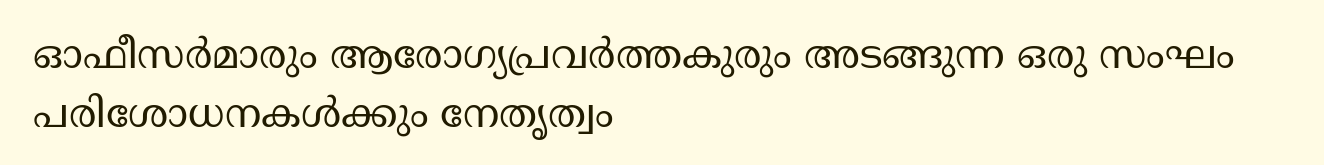ഓഫീസർമാരും ആരോഗ്യപ്രവർത്തകുരും അടങ്ങുന്ന ഒരു സംഘം പരിശോധനകൾക്കും നേതൃത്വം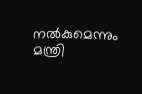നൽകുമെന്നും മന്ത്രി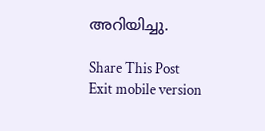അറിയിച്ചു.

Share This Post
Exit mobile version